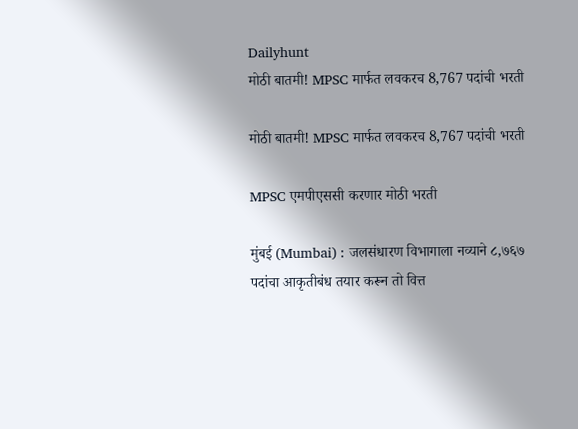Dailyhunt
मोठी बातमी! MPSC मार्फत लवकरच 8,767 पदांची भरती

मोठी बातमी! MPSC मार्फत लवकरच 8,767 पदांची भरती

MPSC एमपीएससी करणार मोठी भरती

मुंबई (Mumbai) : जलसंधारण विभागाला नव्याने ८,७६७ पदांचा आकृतीबंध तयार करून तो वित्त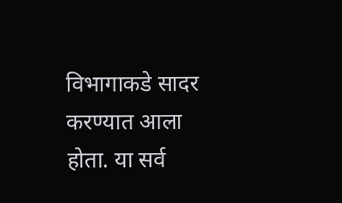विभागाकडे सादर करण्यात आला होता. या सर्व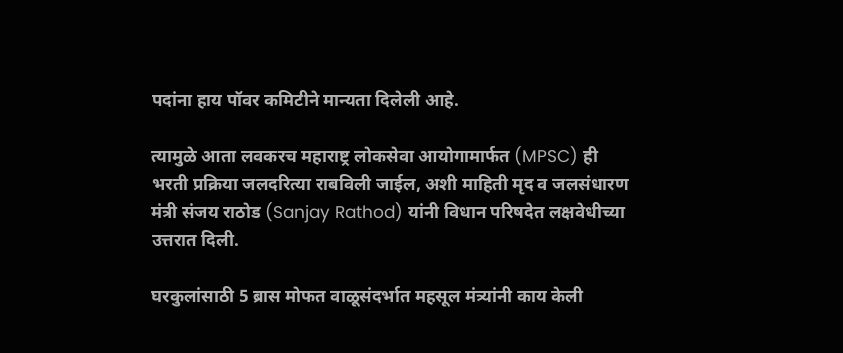पदांना हाय पॉवर कमिटीने मान्यता दिलेली आहे.

त्यामुळे आता लवकरच महाराष्ट्र लोकसेवा आयोगामार्फत (MPSC) ही भरती प्रक्रिया जलदरित्या राबविली जाईल, अशी माहिती मृद व जलसंधारण मंत्री संजय राठोड (Sanjay Rathod) यांनी विधान परिषदेत लक्षवेधीच्या उत्तरात दिली.

घरकुलांसाठी 5 ब्रास मोफत वाळूसंदर्भात महसूल मंत्र्यांनी काय केली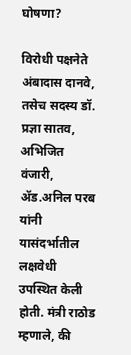घोषणा?

विरोधी पक्षनेते अंबादास दानवे, तसेच सदस्य डॉ. प्रज्ञा सातव, अभिजित वंजारी, ॲड.अनिल परब यांनी यासंदर्भातील लक्षवेधी उपस्थित केली होती. मंत्री राठोड म्हणाले, की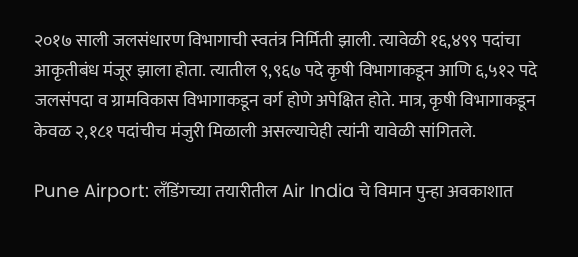२०१७ साली जलसंधारण विभागाची स्वतंत्र निर्मिती झाली. त्यावेळी १६,४९९ पदांचा आकृतीबंध मंजूर झाला होता. त्यातील ९,९६७ पदे कृषी विभागाकडून आणि ६,५१२ पदे जलसंपदा व ग्रामविकास विभागाकडून वर्ग होणे अपेक्षित होते. मात्र, कृषी विभागाकडून केवळ २,१८१ पदांचीच मंजुरी मिळाली असल्याचेही त्यांनी यावेळी सांगितले.

Pune Airport: लँडिंगच्या तयारीतील Air India चे विमान पुन्हा अवकाशात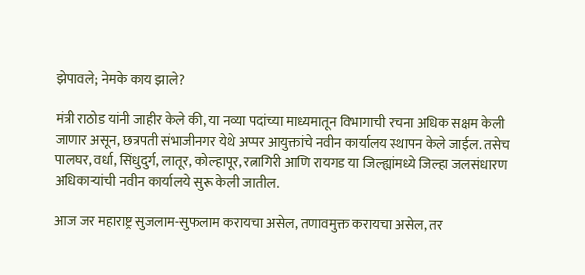झेपावले; नेमके काय झाले?

मंत्री राठोड यांनी जाहीर केले की, या नव्या पदांच्या माध्यमातून विभागाची रचना अधिक सक्षम केली जाणार असून, छत्रपती संभाजीनगर येथे अप्पर आयुक्तांचे नवीन कार्यालय स्थापन केले जाईल. तसेच पालघर, वर्धा, सिंधुदुर्ग, लातूर, कोल्हापूर, रत्नागिरी आणि रायगड या जिल्ह्यांमध्ये जिल्हा जलसंधारण अधिकाऱ्यांची नवीन कार्यालये सुरू केली जातील.

आज जर महाराष्ट्र सुजलाम-सुफलाम करायचा असेल, तणावमुक्त करायचा असेल, तर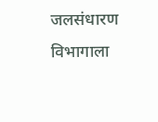जलसंधारण विभागाला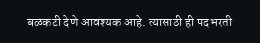बळकटी देणे आवश्यक आहे. त्यासाठी ही पदभरती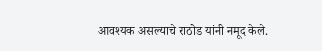आवश्यक असल्याचे राठोड यांनी नमूद केले.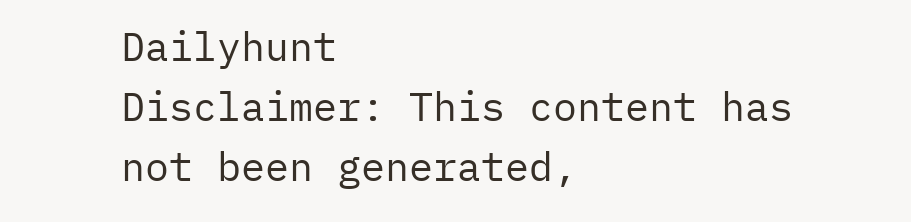Dailyhunt
Disclaimer: This content has not been generated,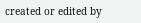created or edited by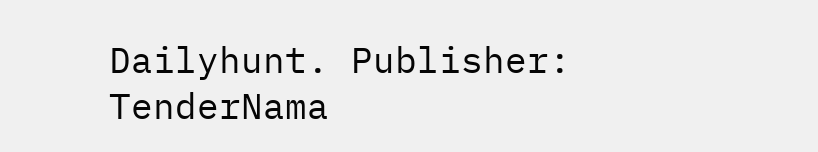Dailyhunt. Publisher: TenderNama